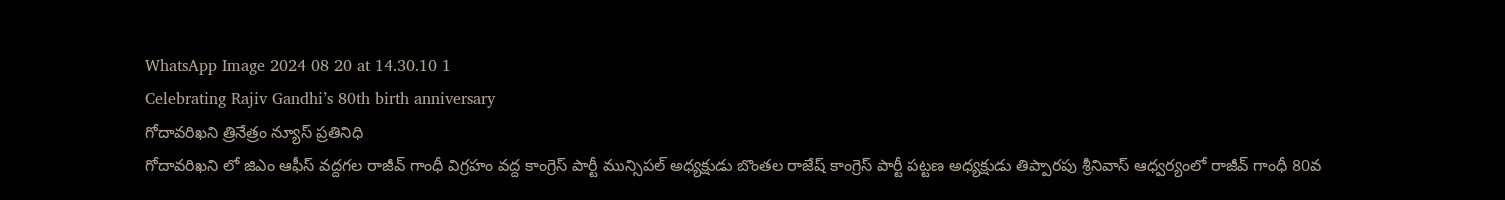WhatsApp Image 2024 08 20 at 14.30.10 1
Celebrating Rajiv Gandhi’s 80th birth anniversary
గోదావరిఖని త్రినేత్రం న్యూస్ ప్రతినిధి
గోదావరిఖని లో జిఎం ఆఫీస్ వద్దగల రాజీవ్ గాంధీ విగ్రహం వద్ద కాంగ్రెస్ పార్టీ మున్సిపల్ అధ్యక్షుడు బొంతల రాజేష్ కాంగ్రెస్ పార్టీ పట్టణ అధ్యక్షుడు తిప్పారపు శ్రీనివాస్ ఆధ్వర్యంలో రాజీవ్ గాంధీ 80వ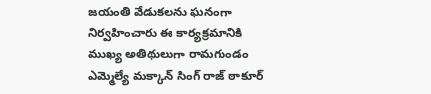జయంతి వేడుకలను ఘనంగా నిర్వహించారు ఈ కార్యక్రమానికి ముఖ్య అతిథులుగా రామగుండం ఎమ్మెల్యే మక్కాన్ సింగ్ రాజ్ ఠాకూర్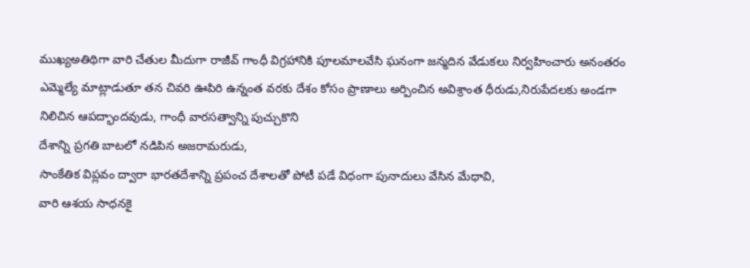ముఖ్యఅతిథిగా వారి చేతుల మీదుగా రాజీవ్ గాంధీ విగ్రహానికి పూలమాలవేసి ఘనంగా జన్మదిన వేడుకలు నిర్వహించారు అనంతరం ఎమ్మెల్యే మాట్లాడుతూ తన చివరి ఊపిరి ఉన్నంత వరకు దేశం కోసం ప్రాణాలు అర్పించిన అవిశ్రాంత ధీరుడు,నిరుపేదలకు అండగా నిలిచిన ఆపద్భాందవుడు, గాంధీ వారసత్వాన్ని పుచ్చుకొని
దేశాన్ని ప్రగతి బాటలో నడిపిన అజరామరుడు,
సాంకేతిక విప్లవం ద్వారా భారతదేశాన్ని ప్రపంచ దేశాలతో పోటీ పడే విధంగా పునాదులు వేసిన మేధావి,
వారి ఆశయ సాధనకై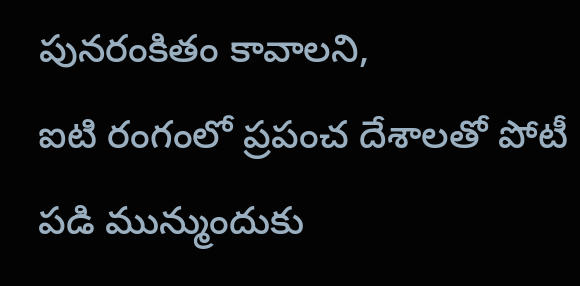పునరంకితం కావాలని,
ఐటి రంగంలో ప్రపంచ దేశాలతో పోటీ పడి మున్ముందుకు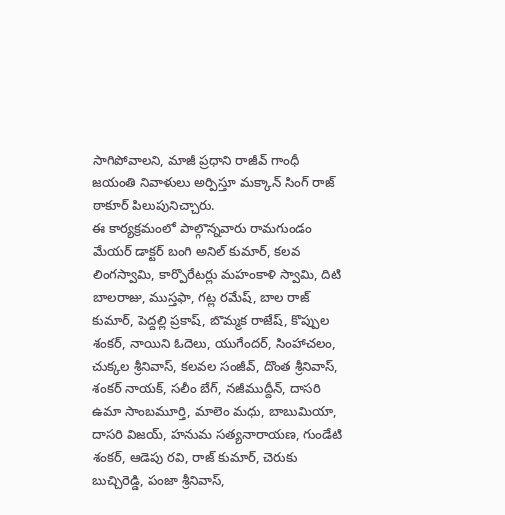సాగిపోవాలని, మాజీ ప్రధాని రాజీవ్ గాంధీ జయంతి నివాళులు అర్పిస్తూ మక్కాన్ సింగ్ రాజ్ ఠాకూర్ పిలుపునిచ్చారు.
ఈ కార్యక్రమంలో పాల్గొన్నవారు రామగుండం మేయర్ డాక్టర్ బంగి అనిల్ కుమార్, కలవ లింగస్వామి, కార్పొరేటర్లు మహంకాళి స్వామి, దిటి బాలరాజు, ముస్తఫా, గట్ల రమేష్, బాల రాజ్ కుమార్, పెద్దల్లి ప్రకాష్, బొమ్మక రాజేష్, కొప్పుల శంకర్, నాయిని ఓదెలు, యుగేందర్, సింహాచలం, చుక్కల శ్రీనివాస్, కలవల సంజీవ్, దొంత శ్రీనివాస్, శంకర్ నాయక్, సలీం బేగ్, నజీముద్దీన్, దాసరి ఉమా సాంబమూర్తి, మాలెం మధు, బాబుమియా, దాసరి విజయ్, హనుమ సత్యనారాయణ, గుండేటి శంకర్, ఆడెపు రవి, రాజ్ కుమార్, చెరుకు బుచ్చిరెడ్డి, పంజా శ్రీనివాస్,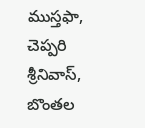ముస్తఫా, చెప్పరి శ్రీనివాస్, బొంతల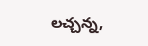లచ్చన్న,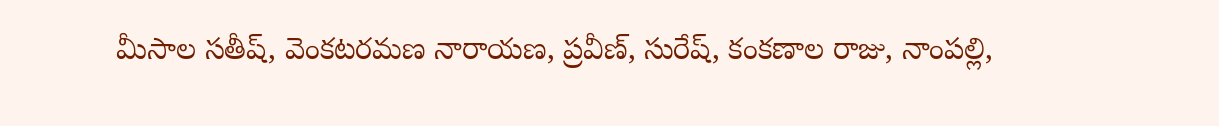మీసాల సతీష్, వెంకటరమణ నారాయణ, ప్రవీణ్, సురేష్, కంకణాల రాజు, నాంపల్లి,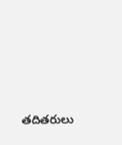తదితరులు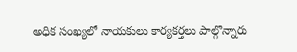అధిక సంఖ్యలో నాయకులు కార్యకర్తలు పాల్గొన్నారు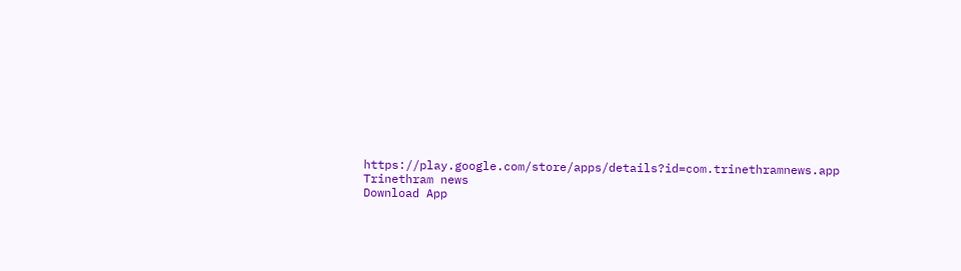https://play.google.com/store/apps/details?id=com.trinethramnews.app
Trinethram news
Download App